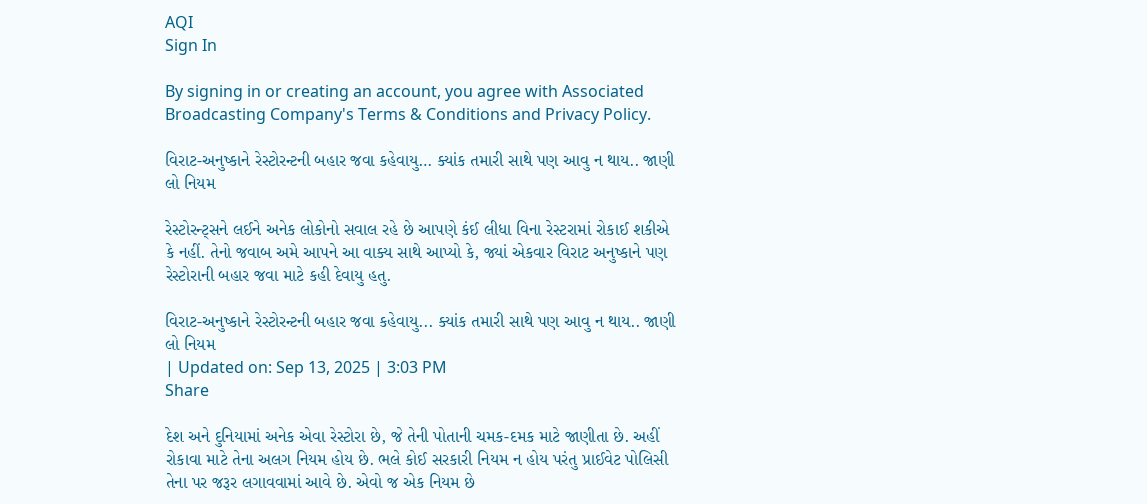AQI
Sign In

By signing in or creating an account, you agree with Associated Broadcasting Company's Terms & Conditions and Privacy Policy.

વિરાટ-અનુષ્કાને રેસ્ટોરન્ટની બહાર જવા કહેવાયુ… ક્યાંક તમારી સાથે પણ આવુ ન થાય.. જાણી લો નિયમ

રેસ્ટોરન્ટ્સને લઈને અનેક લોકોનો સવાલ રહે છે આપણે કંઈ લીધા વિના રેસ્ટરામાં રોકાઈ શકીએ કે નહીં. તેનો જવાબ અમે આપને આ વાક્ય સાથે આપ્યો કે, જ્યાં એકવાર વિરાટ અનુષ્કાને પણ રેસ્ટોરાની બહાર જવા માટે કહી દેવાયુ હતુ.

વિરાટ-અનુષ્કાને રેસ્ટોરન્ટની બહાર જવા કહેવાયુ... ક્યાંક તમારી સાથે પણ આવુ ન થાય.. જાણી લો નિયમ
| Updated on: Sep 13, 2025 | 3:03 PM
Share

દેશ અને દુનિયામાં અનેક એવા રેસ્ટોરા છે, જે તેની પોતાની ચમક-દમક માટે જાણીતા છે. અહીં રોકાવા માટે તેના અલગ નિયમ હોય છે. ભલે કોઈ સરકારી નિયમ ન હોય પરંતુ પ્રાઈવેટ પોલિસી તેના પર જરૂર લગાવવામાં આવે છે. એવો જ એક નિયમ છે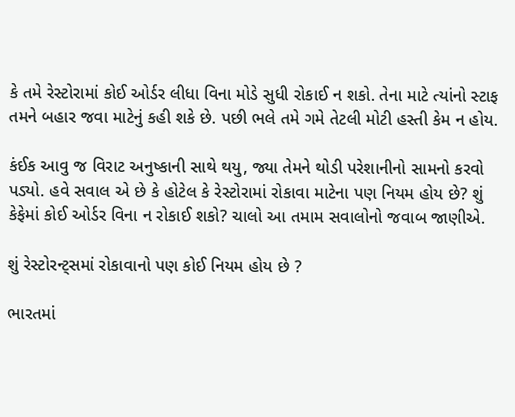કે તમે રેસ્ટોરામાં કોઈ ઓર્ડર લીધા વિના મોડે સુધી રોકાઈ ન શકો. તેના માટે ત્યાંનો સ્ટાફ તમને બહાર જવા માટેનું કહી શકે છે. પછી ભલે તમે ગમે તેટલી મોટી હસ્તી કેમ ન હોય.

કંઈક આવુ જ વિરાટ અનુષ્કાની સાથે થયુ, જ્યા તેમને થોડી પરેશાનીનો સામનો કરવો પડ્યો. હવે સવાલ એ છે કે હોટેલ કે રેસ્ટોરામાં રોકાવા માટેના પણ નિયમ હોય છે? શું કેફેમાં કોઈ ઓર્ડર વિના ન રોકાઈ શકો? ચાલો આ તમામ સવાલોનો જવાબ જાણીએ.

શું રેસ્ટોરન્ટ્સમાં રોકાવાનો પણ કોઈ નિયમ હોય છે ?

ભારતમાં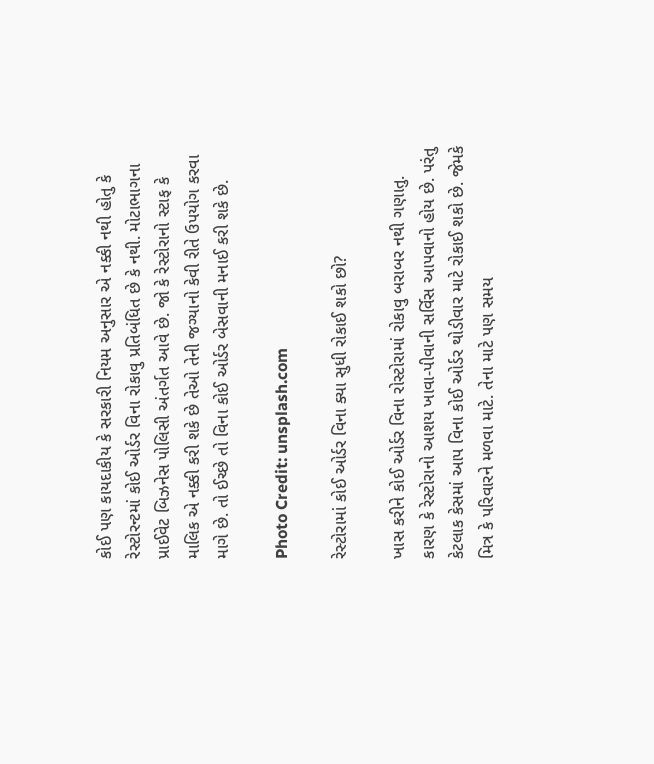કોઈ પણ કાયદાકીય કે સરકારી નિયમ અનુસાર એ નક્કી નથી હોતુ કે રેસ્ટોરન્ટમાં કોઈ ઓર્ડર વિના રોકાવુ પ્રતિબંધિત છે કે નથી. મોટાભાગના પ્રાઈવેટ બિઝનેસ પોલિસી અંતર્ગત આવે છે. જો કે રેસ્ટોરાનો સ્ટાફ કે માલિક એ નક્કી કરી શકે છે તેઓ તેની જગ્યાનો કેવી રીતે ઉપયોગ કરવા માગે છે. તો ઈચ્છે તો વિના કોઈ ઓર્ડર બેસવાની મનાઈ કરી શકે છે.

Photo Credit: unsplash.com

રેસ્ટોરામાં કોઈ ઓર્ડર વિના ક્યા સુધી રોકાઈ શકો છો?

ખાસ કરીને કોઈ ઓર્ડર વિના રોસ્ટોરામાં રોકાવુ બરાબર નથી ગણાતુ. કારણ કે રેસ્ટોરાનો આશય ખાવા-પીવાની સર્વિસ આપવાનો હોય છે. પરંતુ કેટલાક કેસમાં આપ વિના કોઈ ઓર્ડર થોડીવાર માટે રોકાઈ શકો છે. જેમકે મિત્ર કે પરિવારને મળવા માટે. તેના માટે પણ સમય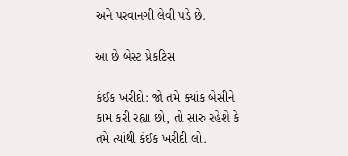અને પરવાનગી લેવી પડે છે.

આ છે બેસ્ટ પ્રેકટિસ

કંઈક ખરીદો: જો તમે ક્યાંક બેસીને કામ કરી રહ્યા છો, તો સારુ રહેશે કે તમે ત્યાંથી કંઈક ખરીદી લો.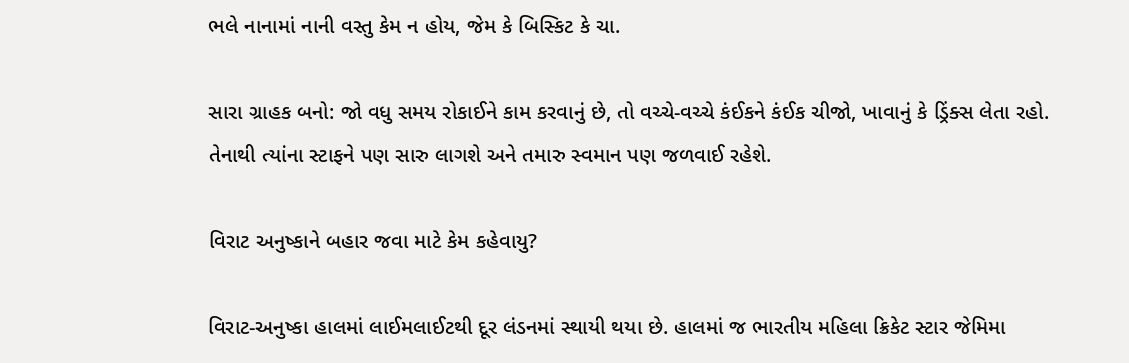ભલે નાનામાં નાની વસ્તુ કેમ ન હોય, જેમ કે બિસ્કિટ કે ચા.

સારા ગ્રાહક બનો: જો વધુ સમય રોકાઈને કામ કરવાનું છે, તો વચ્ચે-વચ્ચે કંઈકને કંઈક ચીજો, ખાવાનું કે ડ્રિંક્સ લેતા રહો. તેનાથી ત્યાંના સ્ટાફને પણ સારુ લાગશે અને તમારુ સ્વમાન પણ જળવાઈ રહેશે.

વિરાટ અનુષ્કાને બહાર જવા માટે કેમ કહેવાયુ?

વિરાટ-અનુષ્કા હાલમાં લાઈમલાઈટથી દૂર લંડનમાં સ્થાયી થયા છે. હાલમાં જ ભારતીય મહિલા ક્રિકેટ સ્ટાર જેમિમા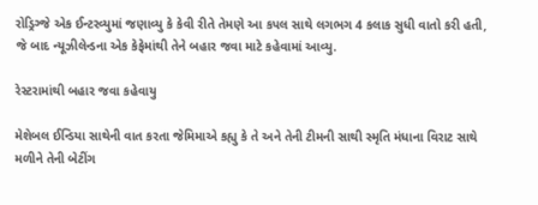રોડ્રિગ્જે એક ઈન્ટરવ્યુમાં જણાવ્યુ કે કેવી રીતે તેમણે આ કપલ સાથે લગભગ 4 કલાક સુધી વાતો કરી હતી, જે બાદ ન્યૂઝીલેન્ડના એક કેફેમાંથી તેને બહાર જવા માટે કહેવામાં આવ્યુ.

રેસ્ટરામાંથી બહાર જવા કહેવાયુ

મેશેબલ ઈન્ડિયા સાથેની વાત કરતા જેમિમાએ કહ્યુ કે તે અને તેની ટીમની સાથી સ્મૃતિ મંધાના વિરાટ સાથે મળીને તેની બેટીંગ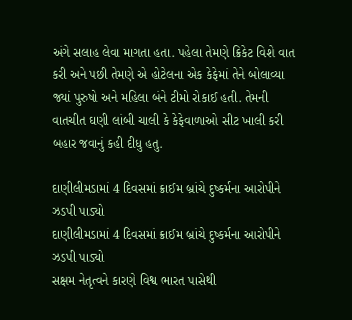અંગે સલાહ લેવા માગતા હતા. પહેલા તેમણે ક્રિકેટ વિશે વાત કરી અને પછી તેમણે એ હોટેલના એક કેફેમાં તેને બોલાવ્યા જ્યાં પુરુષો અને મહિલા બંને ટીમો રોકાઈ હતી. તેમની વાતચીત ઘણી લાંબી ચાલી કે કેફેવાળાઓ સીટ ખાલી કરી બહાર જવાનું કહી દીધુ હતુ.

દાણીલીમડામાં 4 દિવસમાં ક્રાઈમ બ્રાંચે દુષ્કર્મના આરોપીને ઝડપી પાડ્યો
દાણીલીમડામાં 4 દિવસમાં ક્રાઈમ બ્રાંચે દુષ્કર્મના આરોપીને ઝડપી પાડ્યો
સક્ષમ નેતૃત્વને કારણે વિશ્વ ભારત પાસેથી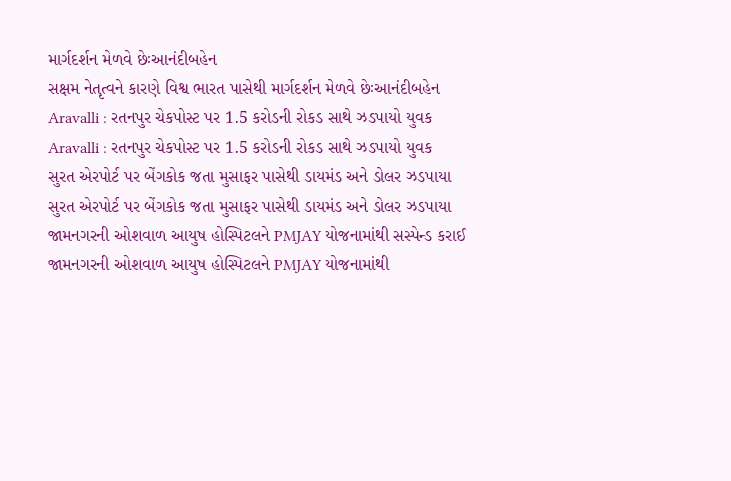માર્ગદર્શન મેળવે છેઃઆનંદીબહેન
સક્ષમ નેતૃત્વને કારણે વિશ્વ ભારત પાસેથી માર્ગદર્શન મેળવે છેઃઆનંદીબહેન
Aravalli : રતનપુર ચેકપોસ્ટ પર 1.5 કરોડની રોકડ સાથે ઝડપાયો યુવક
Aravalli : રતનપુર ચેકપોસ્ટ પર 1.5 કરોડની રોકડ સાથે ઝડપાયો યુવક
સુરત એરપોર્ટ પર બેંગકોક જતા મુસાફર પાસેથી ડાયમંડ અને ડોલર ઝડપાયા
સુરત એરપોર્ટ પર બેંગકોક જતા મુસાફર પાસેથી ડાયમંડ અને ડોલર ઝડપાયા
જામનગરની ઓશવાળ આયુષ હોસ્પિટલને PMJAY યોજનામાંથી સસ્પેન્ડ કરાઈ
જામનગરની ઓશવાળ આયુષ હોસ્પિટલને PMJAY યોજનામાંથી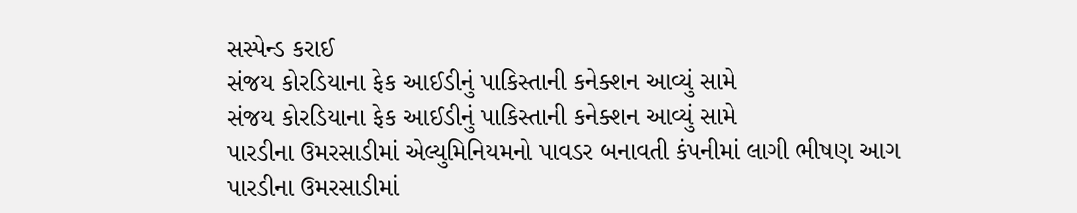સસ્પેન્ડ કરાઈ
સંજય કોરડિયાના ફેક આઈડીનું પાકિસ્તાની કનેક્શન આવ્યું સામે
સંજય કોરડિયાના ફેક આઈડીનું પાકિસ્તાની કનેક્શન આવ્યું સામે
પારડીના ઉમરસાડીમાં એલ્યુમિનિયમનો પાવડર બનાવતી કંપનીમાં લાગી ભીષણ આગ
પારડીના ઉમરસાડીમાં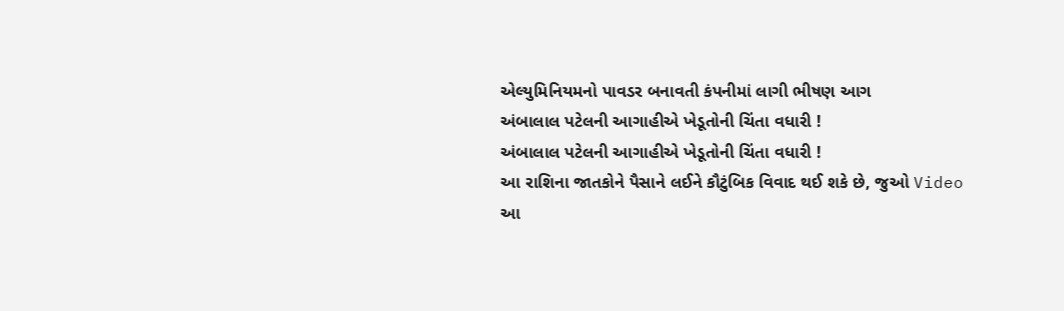એલ્યુમિનિયમનો પાવડર બનાવતી કંપનીમાં લાગી ભીષણ આગ
અંબાલાલ પટેલની આગાહીએ ખેડૂતોની ચિંતા વધારી !
અંબાલાલ પટેલની આગાહીએ ખેડૂતોની ચિંતા વધારી !
આ રાશિના જાતકોને પૈસાને લઈને કૌટુંબિક વિવાદ થઈ શકે છે, જુઓ Video
આ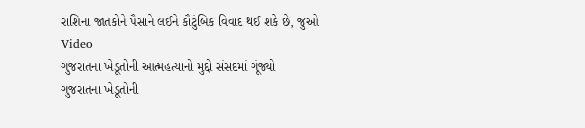રાશિના જાતકોને પૈસાને લઈને કૌટુંબિક વિવાદ થઈ શકે છે, જુઓ Video
ગુજરાતના ખેડૂતોની આત્મહત્યાનો મુદ્દો સંસદમાં ગૂંજ્યો
ગુજરાતના ખેડૂતોની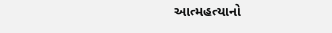આત્મહત્યાનો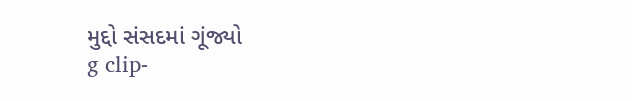મુદ્દો સંસદમાં ગૂંજ્યો
g clip-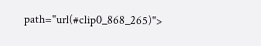path="url(#clip0_868_265)">